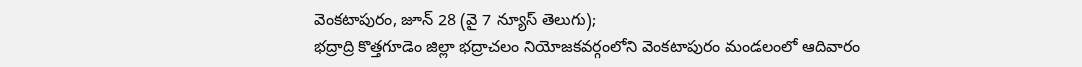వెంకటాపురం, జూన్ 28 (వై 7 న్యూస్ తెలుగు);
భద్రాద్రి కొత్తగూడెం జిల్లా భద్రాచలం నియోజకవర్గంలోని వెంకటాపురం మండలంలో ఆదివారం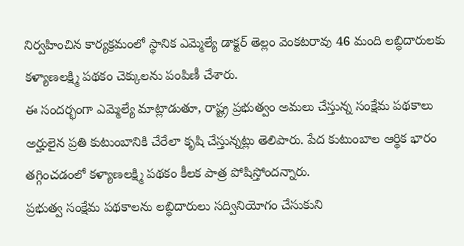నిర్వహించిన కార్యక్రమంలో స్థానిక ఎమ్మెల్యే డాక్టర్ తెల్లం వెంకటరావు 46 మంది లబ్ధిదారులకు కళ్యాణలక్ష్మి పథకం చెక్కులను పంపిణీ చేశారు.
ఈ సందర్భంగా ఎమ్మెల్యే మాట్లాడుతూ, రాష్ట్ర ప్రభుత్వం అమలు చేస్తున్న సంక్షేమ పథకాలు అర్హులైన ప్రతి కుటుంబానికి చేరేలా కృషి చేస్తున్నట్లు తెలిపారు. పేద కుటుంబాల ఆర్థిక భారం తగ్గించడంలో కళ్యాణలక్ష్మి పథకం కీలక పాత్ర పోషిస్తోందన్నారు.
ప్రభుత్వ సంక్షేమ పథకాలను లబ్ధిదారులు సద్వినియోగం చేసుకుని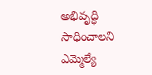అభివృద్ధి సాధించాలని ఎమ్మెల్యే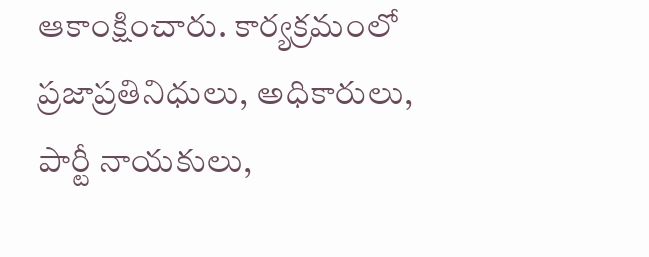ఆకాంక్షించారు. కార్యక్రమంలో ప్రజాప్రతినిధులు, అధికారులు, పార్టీ నాయకులు,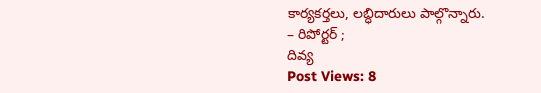కార్యకర్తలు, లబ్ధిదారులు పాల్గొన్నారు.
– రిపోర్టర్ ;
దివ్య
Post Views: 8